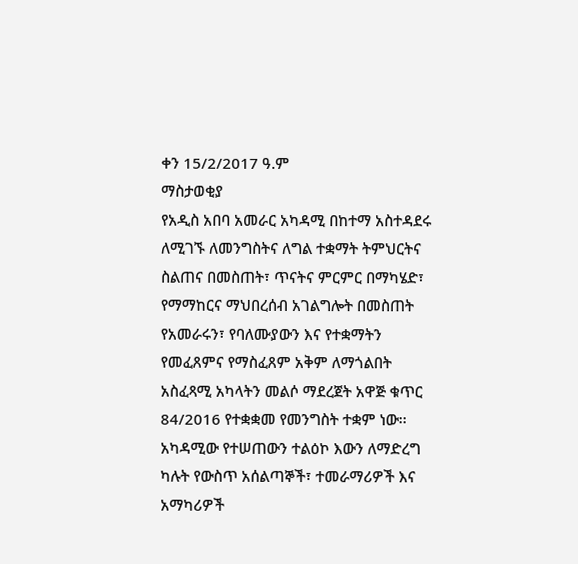ቀን 15/2/2017 ዓ.ም
ማስታወቂያ
የአዲስ አበባ አመራር አካዳሚ በከተማ አስተዳደሩ ለሚገኙ ለመንግስትና ለግል ተቋማት ትምህርትና ስልጠና በመስጠት፣ ጥናትና ምርምር በማካሄድ፣ የማማከርና ማህበረሰብ አገልግሎት በመስጠት የአመራሩን፣ የባለሙያውን እና የተቋማትን የመፈጸምና የማስፈጸም አቅም ለማጎልበት አስፈጻሚ አካላትን መልሶ ማደረጀት አዋጅ ቁጥር 84/2016 የተቋቋመ የመንግስት ተቋም ነው፡፡
አካዳሚው የተሠጠውን ተልዕኮ እውን ለማድረግ ካሉት የውስጥ አሰልጣኞች፣ ተመራማሪዎች እና አማካሪዎች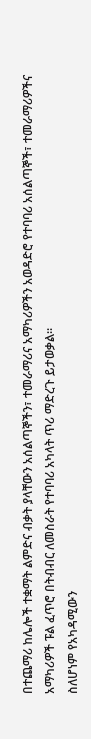በተጨማሪ ከሌሎች ተቋማት ልምድና ብቃት ያላቸውን አሰልጣኞችን፣ ተመራማሪና አማካሪዎችን አወዳድሮ የተባባሪ አሰልጣኞች፣ ተመራማሪዎችና አማካሪዎች ፑል ፈጥሮ በትብብር ለመስራት የተባባሪ አካላት ጥሪ ማድረጉ ይታወቃል፡፡
ስለሆነም የአካዳሚውን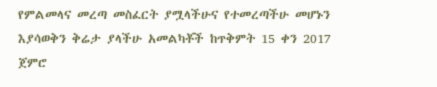የምልመላና መረጣ መስፈርት ያሟላችሁና የተመረጣችሁ መሆኑን እያሳወቅን ቅሬታ ያላችሁ አመልካቾች ከጥቅምት 15 ቀን 2017 ጀምሮ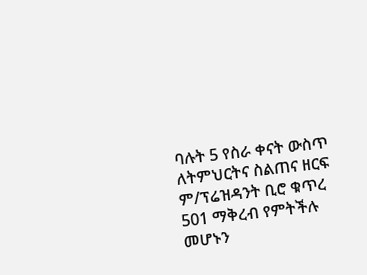ባሉት 5 የስራ ቀናት ውስጥ ለትምህርትና ስልጠና ዘርፍ ም/ፕሬዝዳንት ቢሮ ቁጥረ 501 ማቅረብ የምትችሉ መሆኑን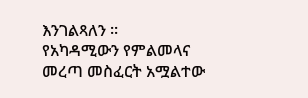እንገልጻለን ፡፡
የአካዳሚውን የምልመላና መረጣ መስፈርት አሟልተው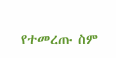የተመረጡ ስም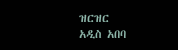ዝርዝር
አዲስ አበባ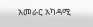አመራር አካዳሚ